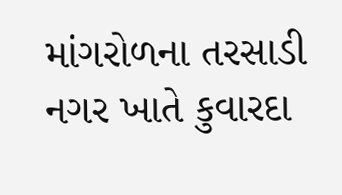માંગરોળના તરસાડી નગર ખાતે કુવારદા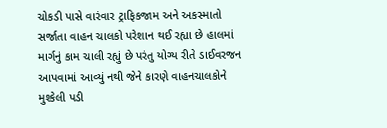ચોકડી પાસે વારંવાર ટ્રાફિકજામ અને અકસ્માતો સર્જાતા વાહન ચાલકો પરેશાન થઈ રહ્યા છે હાલમાં માર્ગનું કામ ચાલી રહ્યું છે પરંતુ યોગ્ય રીતે ડાઈવરજન આપવામાં આવ્યું નથી જેને કારણે વાહનચાલકોને મુશ્કેલી પડી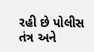રહી છે પોલીસ તંત્ર અને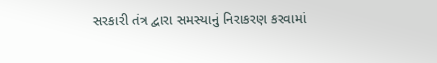સરકારી તંત્ર દ્વારા સમસ્યાનું નિરાકરણ કરવામાં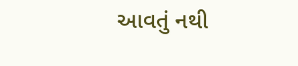આવતું નથી